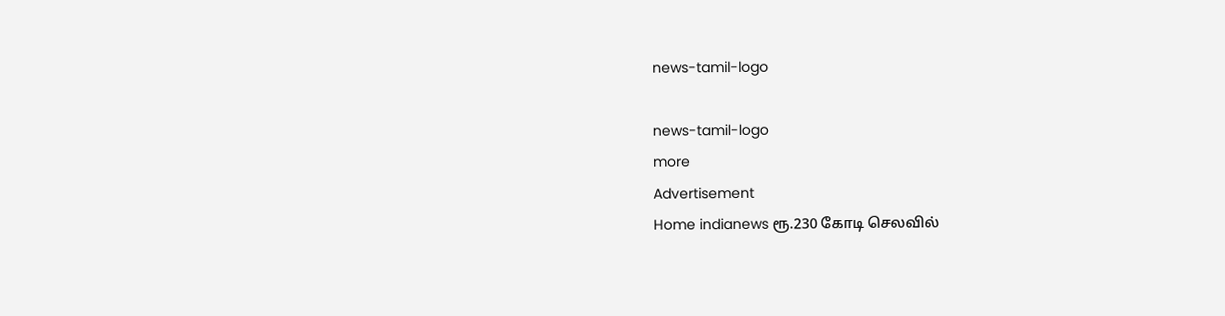news-tamil-logo

news-tamil-logo
more
Advertisement
Home indianews ரூ.230 கோடி செலவில்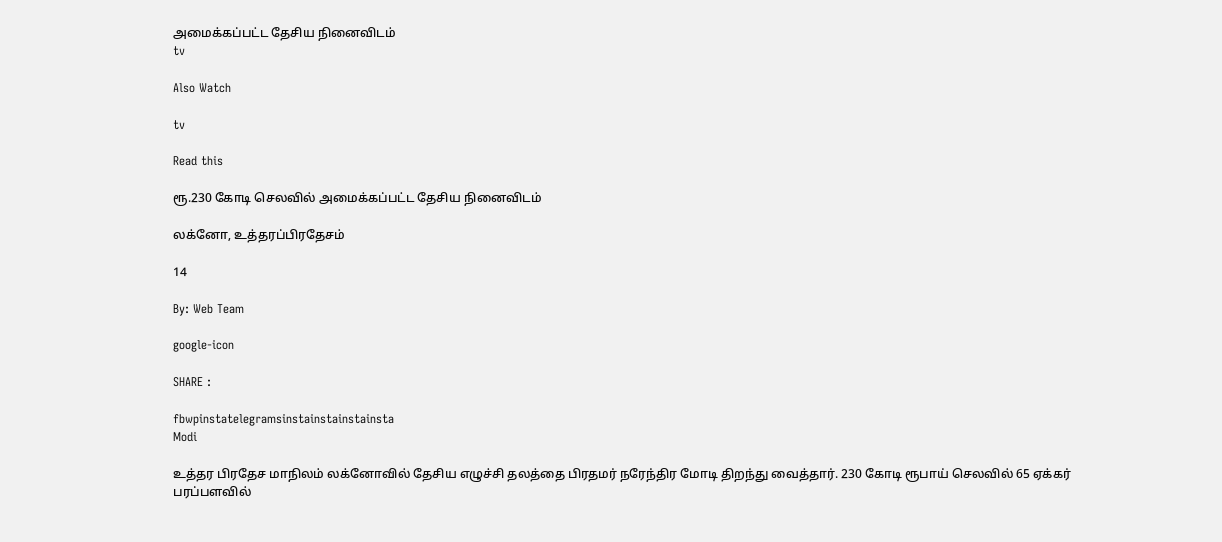அமைக்கப்பட்ட தேசிய நினைவிடம்
tv

Also Watch

tv

Read this

ரூ.230 கோடி செலவில் அமைக்கப்பட்ட தேசிய நினைவிடம்

லக்னோ, உத்தரப்பிரதேசம்

14

By: Web Team

google-icon

SHARE :

fbwpinstatelegramsinstainstainstainsta
Modi

உத்தர பிரதேச மாநிலம் லக்னோவில் தேசிய எழுச்சி தலத்தை பிரதமர் நரேந்திர மோடி திறந்து வைத்தார். 230 கோடி ரூபாய் செலவில் 65 ஏக்கர் பரப்பளவில்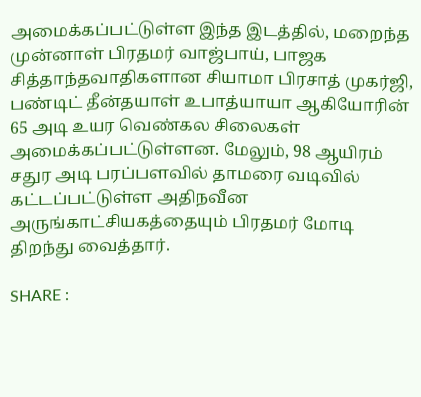அமைக்கப்பட்டுள்ள இந்த இடத்தில், மறைந்த முன்னாள் பிரதமர் வாஜ்பாய், பாஜக சித்தாந்தவாதிகளான சியாமா பிரசாத் முகர்ஜி, பண்டிட் தீன்தயாள் உபாத்யாயா ஆகியோரின் 65 அடி உயர வெண்கல சிலைகள் அமைக்கப்பட்டுள்ளன. மேலும், 98 ஆயிரம் சதுர அடி பரப்பளவில் தாமரை வடிவில் கட்டப்பட்டுள்ள அதிநவீன அருங்காட்சியகத்தையும் பிரதமர் மோடி திறந்து வைத்தார்.

SHARE :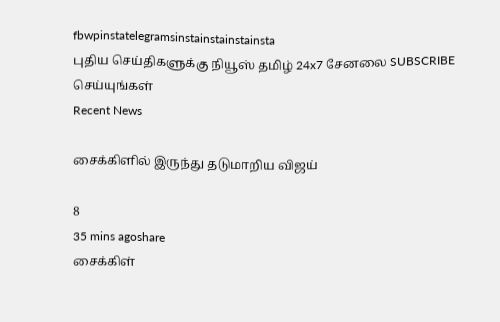fbwpinstatelegramsinstainstainstainsta
புதிய செய்திகளுக்கு நியூஸ் தமிழ் 24x7 சேனலை SUBSCRIBE செய்யுங்கள்
Recent News

சைக்கிளில் இருந்து தடுமாறிய விஜய்

8
35 mins agoshare
சைக்கிள்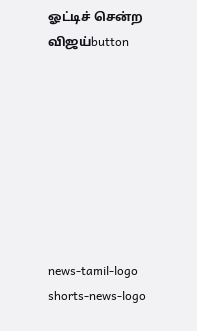ஓட்டிச் சென்ற விஜய்button








news-tamil-logo
shorts-news-logo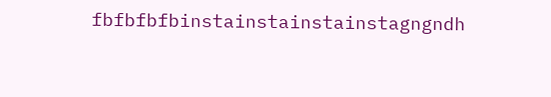fbfbfbfbinstainstainstainstagngndh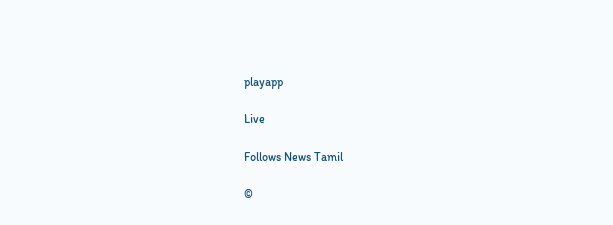playapp

Live

Follows News Tamil

©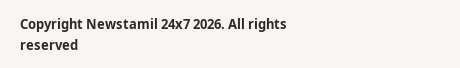Copyright Newstamil 24x7 2026. All rights reserved